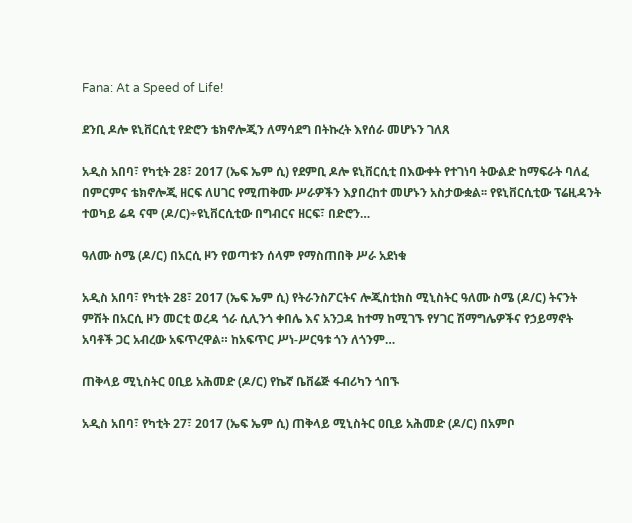Fana: At a Speed of Life!

ደንቢ ዶሎ ዩኒቨርሲቲ የድሮን ቴክኖሎጂን ለማሳደግ በትኩረት እየሰራ መሆኑን ገለጸ

አዲስ አበባ፣ የካቲት 28፣ 2017 (ኤፍ ኤም ሲ) የደምቢ ዶሎ ዩኒቨርሲቲ በእውቀት የተገነባ ትውልድ ከማፍራት ባለፈ በምርምና ቴክኖሎጂ ዘርፍ ለሀገር የሚጠቅሙ ሥራዎችን እያበረከተ መሆኑን አስታውቋል፡፡ የዩኒቨርሲቲው ፕሬዚዳንት ተወካይ ሬዳ ናሞ (ዶ/ር)÷ዩኒቨርሲቲው በግብርና ዘርፍ፣ በድሮን…

ዓለሙ ስሜ (ዶ/ር) በአርሲ ዞን የወጣቱን ሰላም የማስጠበቅ ሥራ አደነቁ

አዲስ አበባ፣ የካቲት 28፣ 2017 (ኤፍ ኤም ሲ) የትራንስፖርትና ሎጂስቲክስ ሚኒስትር ዓለሙ ስሜ (ዶ/ር) ትናንት ምሽት በአርሲ ዞን መርቲ ወረዳ ጎራ ሲሊንጎ ቀበሌ እና አንጋዳ ከተማ ከሚገኙ የሃገር ሽማግሌዎችና የኃይማኖት አባቶች ጋር አብረው አፍጥረዋል። ከአፍጥር ሥነ-ሥርዓቱ ጎን ለጎንም…

ጠቅላይ ሚኒስትር ዐቢይ አሕመድ (ዶ/ር) የኬኛ ቤቨሬጅ ፋብሪካን ጎበኙ

አዲስ አበባ፣ የካቲት 27፣ 2017 (ኤፍ ኤም ሲ) ጠቅላይ ሚኒስትር ዐቢይ አሕመድ (ዶ/ር) በአምቦ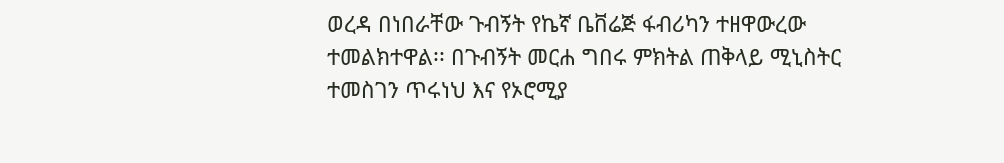ወረዳ በነበራቸው ጉብኝት የኬኛ ቤቨሬጅ ፋብሪካን ተዘዋውረው ተመልክተዋል፡፡ በጉብኝት መርሐ ግበሩ ምክትል ጠቅላይ ሚኒስትር ተመስገን ጥሩነህ እና የኦሮሚያ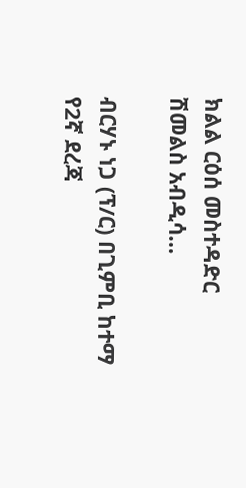ክልል ርዕሰ መስተዳድር ሽመልስ አብዲሳ…

ብርሃኑ ነጋ (ፕ/ር) በጊምቢ ከተማ የ2ኛ ደረጃ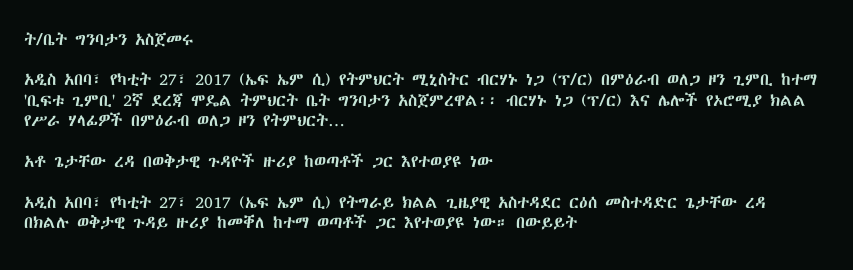ት/ቤት ግንባታን አስጀመሩ

አዲስ አበባ፣ የካቲት 27፣ 2017 (ኤፍ ኤም ሲ) የትምህርት ሚኒስትር ብርሃኑ ነጋ (ፕ/ር) በምዕራብ ወለጋ ዞን ጊምቢ ከተማ 'ቢፍቱ ጊምቢ' 2ኛ ደረጃ ሞዴል ትምህርት ቤት ግንባታን አስጀምረዋል፡፡ ብርሃኑ ነጋ (ፕ/ር) እና ሌሎች የኦሮሚያ ክልል የሥራ ሃላፊዎች በምዕራብ ወለጋ ዞን የትምህርት…

አቶ ጌታቸው ረዳ በወቅታዊ ጉዳዮች ዙሪያ ከወጣቶች ጋር እየተወያዩ ነው

አዲስ አበባ፣ የካቲት 27፣ 2017 (ኤፍ ኤም ሲ) የትግራይ ክልል ጊዜያዊ አስተዳደር ርዕሰ መስተዳድር ጌታቸው ረዳ በክልሉ ወቅታዊ ጉዳይ ዙሪያ ከመቐለ ከተማ ወጣቶች ጋር እየተወያዩ ነው። በውይይት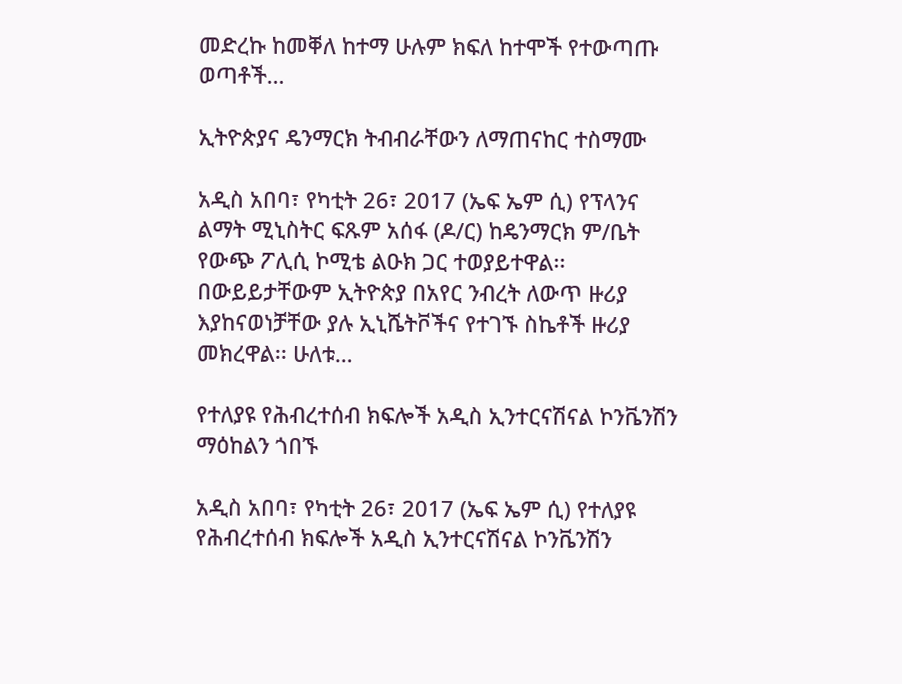መድረኩ ከመቐለ ከተማ ሁሉም ክፍለ ከተሞች የተውጣጡ ወጣቶች…

ኢትዮጵያና ዴንማርክ ትብብራቸውን ለማጠናከር ተስማሙ

አዲስ አበባ፣ የካቲት 26፣ 2017 (ኤፍ ኤም ሲ) የፕላንና ልማት ሚኒስትር ፍጹም አሰፋ (ዶ/ር) ከዴንማርክ ም/ቤት የውጭ ፖሊሲ ኮሚቴ ልዑክ ጋር ተወያይተዋል፡፡ በውይይታቸውም ኢትዮጵያ በአየር ንብረት ለውጥ ዙሪያ እያከናወነቻቸው ያሉ ኢኒሼትቮችና የተገኙ ስኬቶች ዙሪያ መክረዋል፡፡ ሁለቱ…

የተለያዩ የሕብረተሰብ ክፍሎች አዲስ ኢንተርናሽናል ኮንቬንሽን ማዕከልን ጎበኙ

አዲስ አበባ፣ የካቲት 26፣ 2017 (ኤፍ ኤም ሲ) የተለያዩ የሕብረተሰብ ክፍሎች አዲስ ኢንተርናሽናል ኮንቬንሽን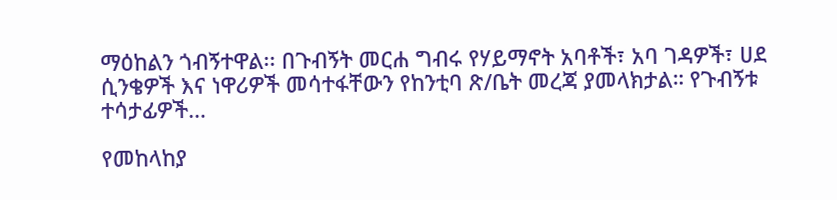ማዕከልን ጎብኝተዋል፡፡ በጉብኝት መርሐ ግብሩ የሃይማኖት አባቶች፣ አባ ገዳዎች፣ ሀደ ሲንቄዎች እና ነዋሪዎች መሳተፋቸውን የከንቲባ ጽ/ቤት መረጃ ያመላክታል። የጉብኝቱ ተሳታፊዎች…

የመከላከያ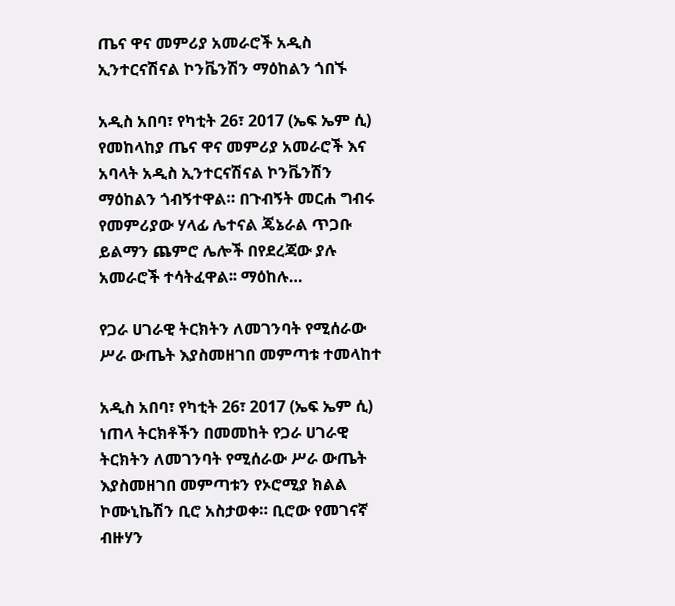ጤና ዋና መምሪያ አመራሮች አዲስ ኢንተርናሽናል ኮንቬንሽን ማዕከልን ጎበኙ

አዲስ አበባ፣ የካቲት 26፣ 2017 (ኤፍ ኤም ሲ) የመከላከያ ጤና ዋና መምሪያ አመራሮች እና አባላት አዲስ ኢንተርናሽናል ኮንቬንሽን ማዕከልን ጎብኝተዋል። በጉብኝት መርሐ ግብሩ የመምሪያው ሃላፊ ሌተናል ጄኔራል ጥጋቡ ይልማን ጨምሮ ሌሎች በየደረጃው ያሉ አመራሮች ተሳትፈዋል፡፡ ማዕከሉ…

የጋራ ሀገራዊ ትርክትን ለመገንባት የሚሰራው ሥራ ውጤት እያስመዘገበ መምጣቱ ተመላከተ

አዲስ አበባ፣ የካቲት 26፣ 2017 (ኤፍ ኤም ሲ) ነጠላ ትርክቶችን በመመከት የጋራ ሀገራዊ ትርክትን ለመገንባት የሚሰራው ሥራ ውጤት እያስመዘገበ መምጣቱን የኦሮሚያ ክልል ኮሙኒኬሽን ቢሮ አስታወቀ። ቢሮው የመገናኛ ብዙሃን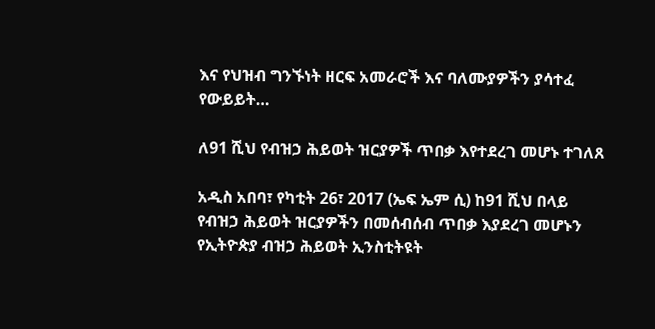እና የህዝብ ግንኙነት ዘርፍ አመራሮች እና ባለሙያዎችን ያሳተፈ የውይይት…

ለ91 ሺህ የብዝኃ ሕይወት ዝርያዎች ጥበቃ እየተደረገ መሆኑ ተገለጸ

አዲስ አበባ፣ የካቲት 26፣ 2017 (ኤፍ ኤም ሲ) ከ91 ሺህ በላይ የብዝኃ ሕይወት ዝርያዎችን በመሰብሰብ ጥበቃ እያደረገ መሆኑን የኢትዮጵያ ብዝኃ ሕይወት ኢንስቲትዩት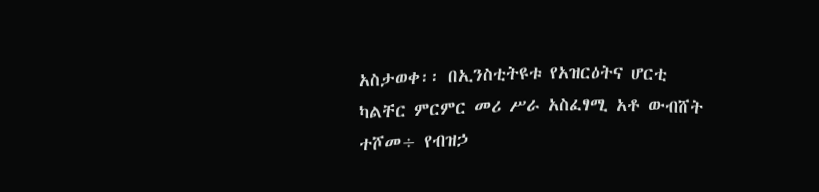አስታወቀ፡፡ በኢንስቲትዩቱ የአዝርዕትና ሆርቲ ካልቸር ምርምር መሪ ሥራ አስፈፃሚ አቶ ውብሸት ተሾመ÷ የብዝኃ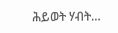ሕይወት ሃብት…